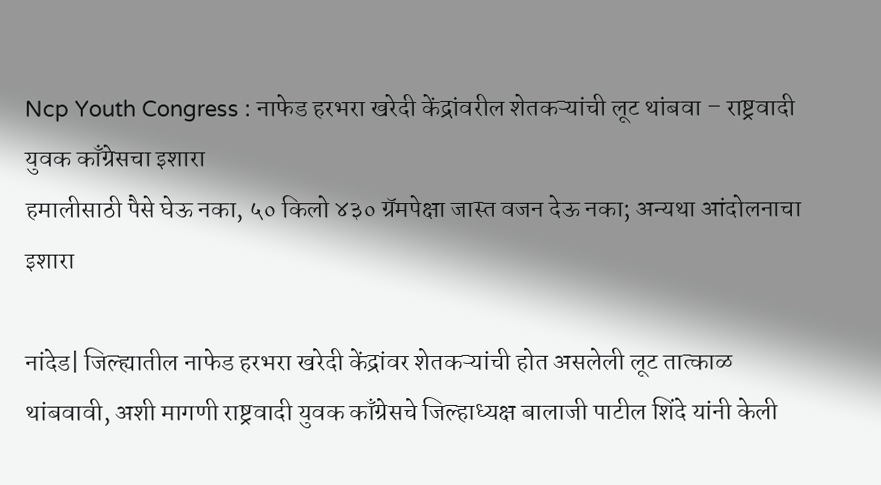Ncp Youth Congress : नाफेड हरभरा खरेदी केंद्रांवरील शेतकऱ्यांची लूट थांबवा – राष्ट्रवादी युवक काँग्रेसचा इशारा
हमालीसाठी पैसे घेऊ नका, ५० किलो ४३० ग्रॅमपेक्षा जास्त वजन देऊ नका; अन्यथा आंदोलनाचा इशारा

नांदेड| जिल्ह्यातील नाफेड हरभरा खरेदी केंद्रांवर शेतकऱ्यांची होत असलेली लूट तात्काळ थांबवावी, अशी मागणी राष्ट्रवादी युवक काँग्रेसचे जिल्हाध्यक्ष बालाजी पाटील शिंदे यांनी केली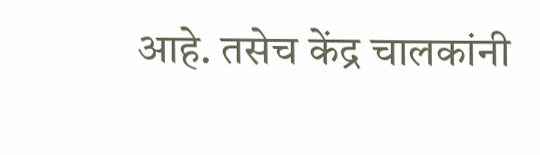आहे. तसेच केंद्र चालकांनी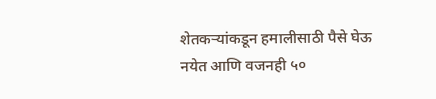शेतकऱ्यांकडून हमालीसाठी पैसे घेऊ नयेत आणि वजनही ५०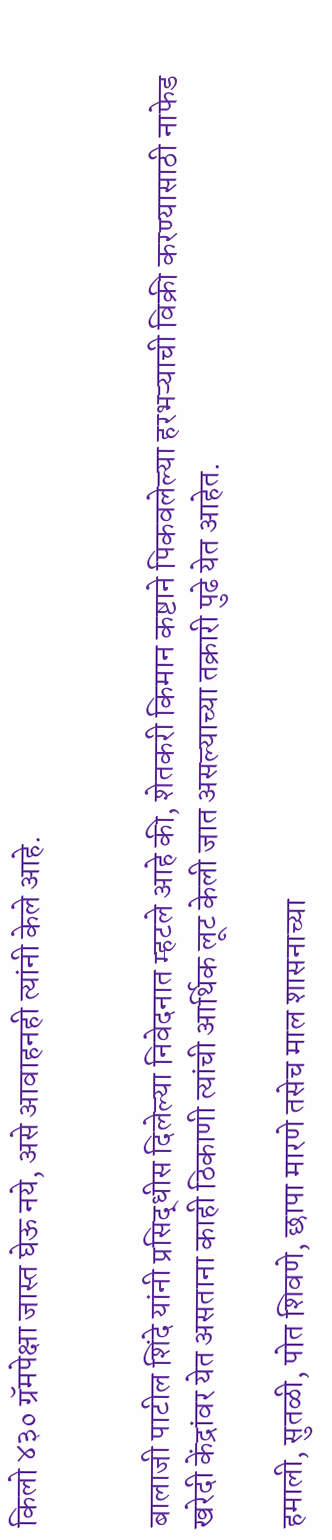किलो ४३० ग्रॅमपेक्षा जास्त घेऊ नये, असे आवाहनही त्यांनी केले आहे.


बालाजी पाटील शिंदे यांनी प्रसिद्धीस दिलेल्या निवेदनात म्हटले आहे की, शेतकरी किमान कष्टाने पिकवलेल्या हरभऱ्याची विक्री करण्यासाठी नाफेड खरेदी केंद्रांवर येत असताना काही ठिकाणी त्यांची आर्थिक लूट केली जात असल्याच्या तक्रारी पुढे येत आहेत.

हमाली, सुतळी, पोत शिवणे, छापा मारणे तसेच माल शासनाच्या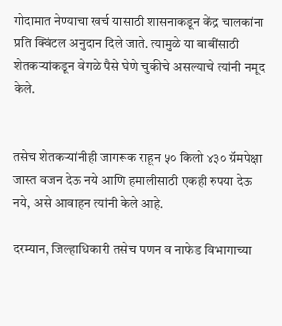गोदामात नेण्याचा खर्च यासाठी शासनाकडून केंद्र चालकांना प्रति क्विंटल अनुदान दिले जाते. त्यामुळे या बाबींसाठी शेतकऱ्यांकडून वेगळे पैसे घेणे चुकीचे असल्याचे त्यांनी नमूद केले.


तसेच शेतकऱ्यांनीही जागरूक राहून ५० किलो ४३० ग्रॅमपेक्षा जास्त वजन देऊ नये आणि हमालीसाठी एकही रुपया देऊ नये, असे आवाहन त्यांनी केले आहे.

दरम्यान, जिल्हाधिकारी तसेच पणन व नाफेड विभागाच्या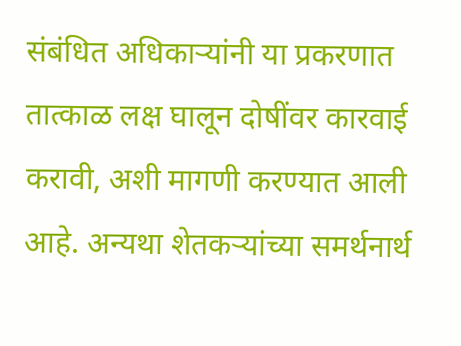संबंधित अधिकाऱ्यांनी या प्रकरणात तात्काळ लक्ष घालून दोषींवर कारवाई करावी, अशी मागणी करण्यात आली आहे. अन्यथा शेतकऱ्यांच्या समर्थनार्थ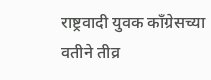राष्ट्रवादी युवक काँग्रेसच्या वतीने तीव्र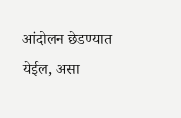आंदोलन छेडण्यात येईल, असा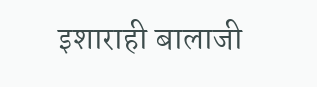इशाराही बालाजी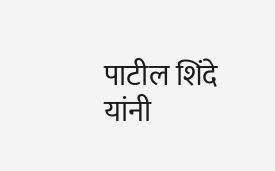पाटील शिंदे यांनी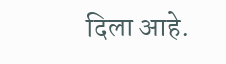दिला आहे.